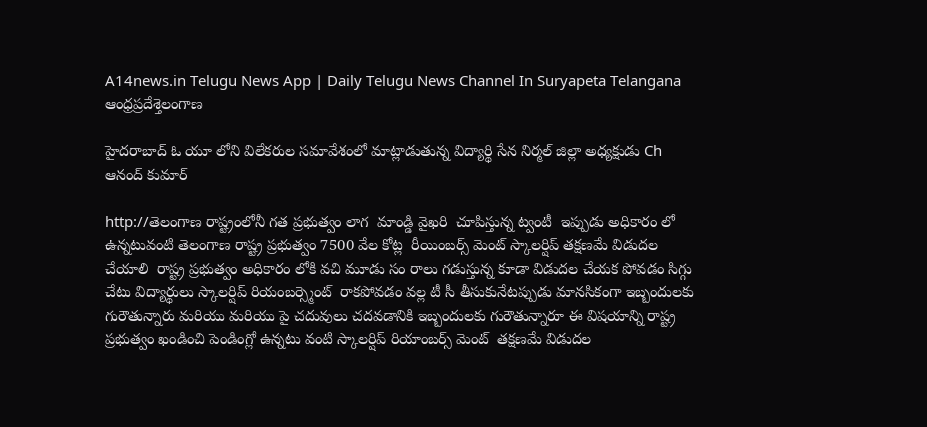A14news.in Telugu News App | Daily Telugu News Channel In Suryapeta Telangana
ఆంధ్రప్రదేశ్తెలంగాణ

హైదరాబాద్ ఓ యూ లోని విలేకరుల సమావేశంలో మాట్లాడుతున్న విద్యార్థి సేన నిర్మల్ జిల్లా అధ్యక్షుడు Ch ఆనంద్ కుమార్

http://తెలంగాణ రాష్ట్రంలోనీ గత ప్రభుత్వం లాగ  మాండ్డి వైఖరి  చూపిస్తున్న ట్వంటీ  ఇప్పుడు అధికారం లో ఉన్నటువంటి తెలంగాణ రాష్ట్ర ప్రభుత్వం 7500 వేల కోట్ల  రీయింబర్స్ మెంట్ స్కాలర్షిప్ తక్షణమే విడుదల చేయాలి  రాష్ట్ర ప్రభుత్వం అధికారం లోకి వచి మూడు సం రాలు గడుస్తున్న కూడా విడుదల చేయక పోవడం సిగ్గు చేటు విద్యార్థులు స్కాలర్షిప్ రియంబర్స్మెంట్  రాకపోవడం వల్ల టీ సీ తీసుకునేటప్పుడు మానసికంగా ఇబ్బందులకు గురౌతున్నారు మరియు మరియు పై చదువులు చదవడానికి ఇబ్బందులకు గురౌతున్నారూ ఈ విషయాన్ని రాష్ట్ర ప్రభుత్వం ఖండించి పెండింగ్లో ఉన్నటు వంటి స్కాలర్షిప్ రియాంబర్స్ మెంట్  తక్షణమే విడుదల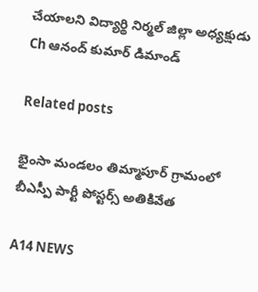చేయాలని విద్యార్థి నిర్మల్ జిల్లా అధ్యక్షుడు Ch ఆనంద్ కుమార్ డిమాండ్

Related posts

భైంసా మండలం తిమ్మాపూర్ గ్రామంలో బీఎస్పీ పార్టీ పోస్టర్స్ అతికివేత

A14 NEWS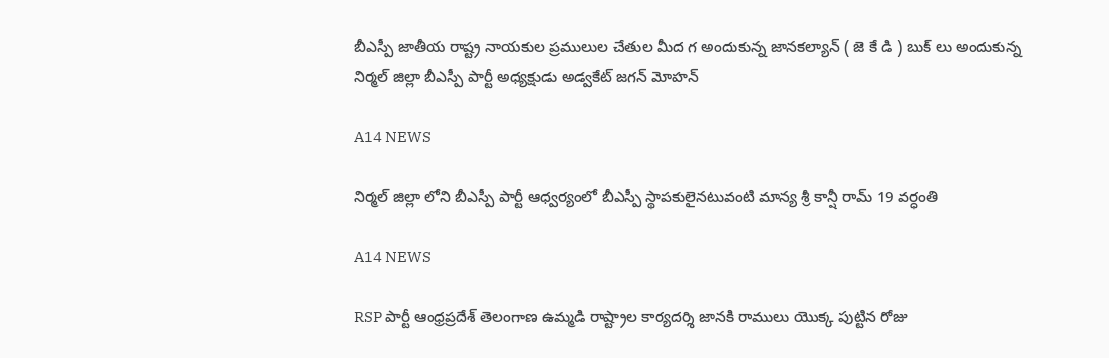బీఎస్పీ జాతీయ రాష్ట్ర నాయకుల ప్రములుల చేతుల మీద గ అందుకున్న జానకల్యాన్ ( జె కే డి ) బుక్ లు అందుకున్న నిర్మల్ జిల్లా బీఎస్పీ పార్టీ అధ్యక్షుడు అడ్వకేట్ జగన్ మోహన్

A14 NEWS

నిర్మల్ జిల్లా లోని బీఎస్పీ పార్టీ ఆధ్వర్యంలో బీఎస్పీ స్థాపకులైనటువంటి మాన్య శ్రీ కాన్షీ రామ్ 19 వర్ధంతి

A14 NEWS

RSP పార్టీ ఆంధ్రప్రదేశ్ తెలంగాణ ఉమ్మడి రాష్ట్రాల కార్యదర్శి జానకి రాములు యొక్క పుట్టిన రోజు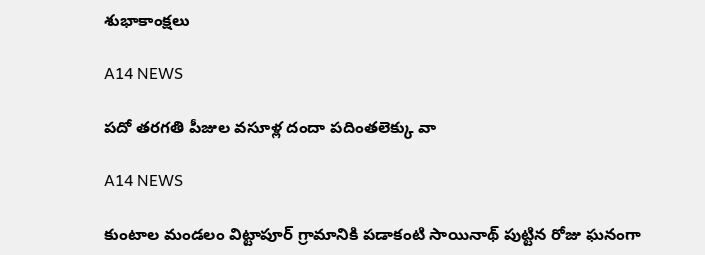శుభాకాంక్షలు

A14 NEWS

పదో తరగతి పీజుల వసూళ్ల దందా పదింతలెక్కు వా

A14 NEWS

కుంటాల మండలం విట్టాపూర్ గ్రామానికి పడాకంటి సాయినాథ్ పుట్టిన రోజు ఘనంగా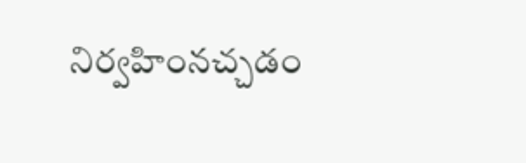నిర్వహింనచ్చడం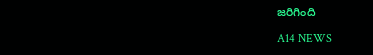జరిగింది

A14 NEWS